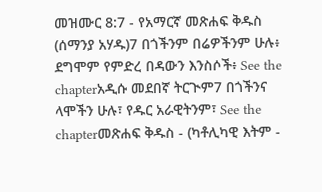መዝሙር 8:7 - የአማርኛ መጽሐፍ ቅዱስ (ሰማንያ አሃዱ)7 በጎችንም በሬዎችንም ሁሉ፥ ደግሞም የምድረ በዳውን እንስሶች፥ See the chapterአዲሱ መደበኛ ትርጒም7 በጎችንና ላሞችን ሁሉ፣ የዱር አራዊትንም፣ See the chapterመጽሐፍ ቅዱስ - (ካቶሊካዊ እትም -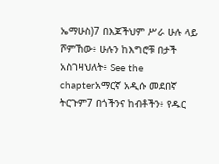ኤማሁስ)7 በእጆችህም ሥራ ሁሉ ላይ ሾምኸው፥ ሁሉን ከእግሮቹ በታች አስገዛህለት፥ See the chapterአማርኛ አዲሱ መደበኛ ትርጉም7 በጎችንና ከብቶችን፥ የዱር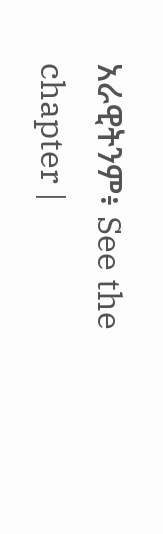አራዊትንም፥ See the chapter |